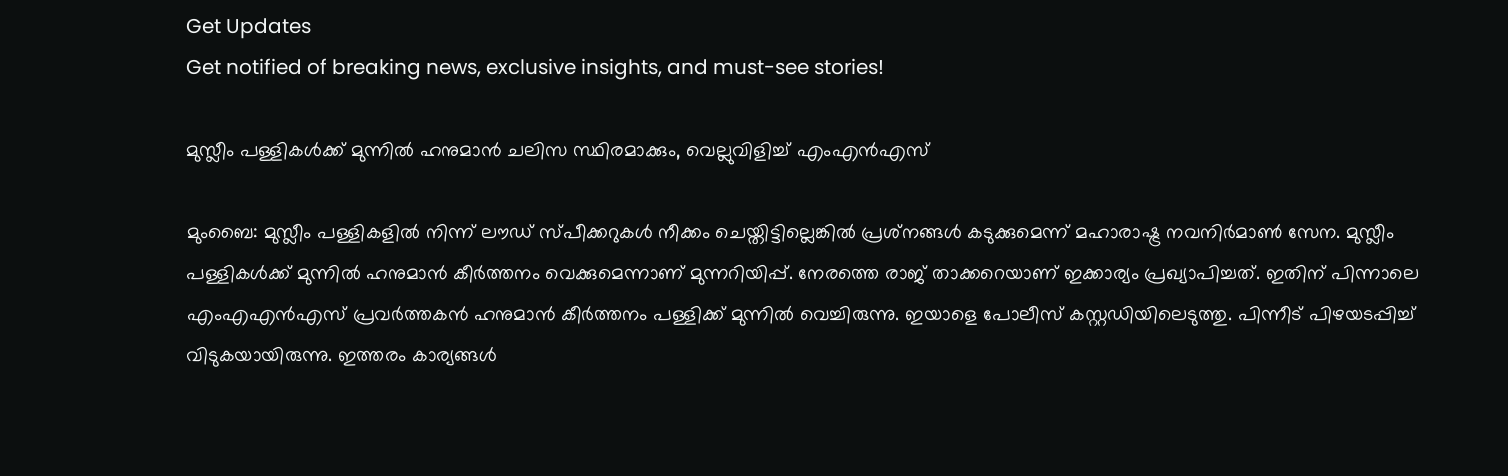Get Updates
Get notified of breaking news, exclusive insights, and must-see stories!

മുസ്ലീം പള്ളികള്‍ക്ക് മുന്നില്‍ ഹനുമാന്‍ ചലിസ സ്ഥിരമാക്കും, വെല്ലുവിളിച്ച് എംഎന്‍എസ്

മുംബൈ: മുസ്ലീം പള്ളികളില്‍ നിന്ന് ലൗഡ് സ്പീക്കറുകള്‍ നീക്കം ചെയ്തിട്ടില്ലെങ്കില്‍ പ്രശ്‌നങ്ങള്‍ കടുക്കുമെന്ന് മഹാരാഷ്ട്ര നവനിര്‍മാണ്‍ സേന. മുസ്ലീം പള്ളികള്‍ക്ക് മുന്നില്‍ ഹനുമാന്‍ കീര്‍ത്തനം വെക്കുമെന്നാണ് മുന്നറിയിപ്പ്. നേരത്തെ രാജ് താക്കറെയാണ് ഇക്കാര്യം പ്രഖ്യാപിച്ചത്. ഇതിന് പിന്നാലെ എംഎഎന്‍എസ് പ്രവര്‍ത്തകന്‍ ഹനുമാന്‍ കീര്‍ത്തനം പള്ളിക്ക് മുന്നില്‍ വെച്ചിരുന്നു. ഇയാളെ പോലീസ് കസ്റ്റഡിയിലെടുത്തു. പിന്നീട് പിഴയടപ്പിച്ച് വിടുകയായിരുന്നു. ഇത്തരം കാര്യങ്ങള്‍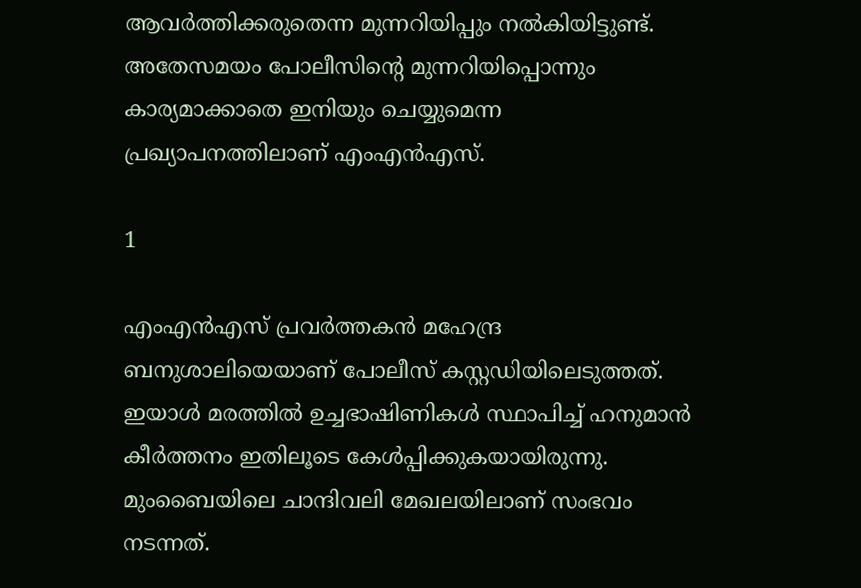ആവര്‍ത്തിക്കരുതെന്ന മുന്നറിയിപ്പും നല്‍കിയിട്ടുണ്ട്. അതേസമയം പോലീസിന്റെ മുന്നറിയിപ്പൊന്നും കാര്യമാക്കാതെ ഇനിയും ചെയ്യുമെന്ന പ്രഖ്യാപനത്തിലാണ് എംഎന്‍എസ്.

1

എംഎന്‍എസ് പ്രവര്‍ത്തകന്‍ മഹേന്ദ്ര ബനുശാലിയെയാണ് പോലീസ് കസ്റ്റഡിയിലെടുത്തത്. ഇയാള്‍ മരത്തില്‍ ഉച്ചഭാഷിണികള്‍ സ്ഥാപിച്ച് ഹനുമാന്‍ കീര്‍ത്തനം ഇതിലൂടെ കേള്‍പ്പിക്കുകയായിരുന്നു. മുംബൈയിലെ ചാന്ദിവലി മേഖലയിലാണ് സംഭവം നടന്നത്.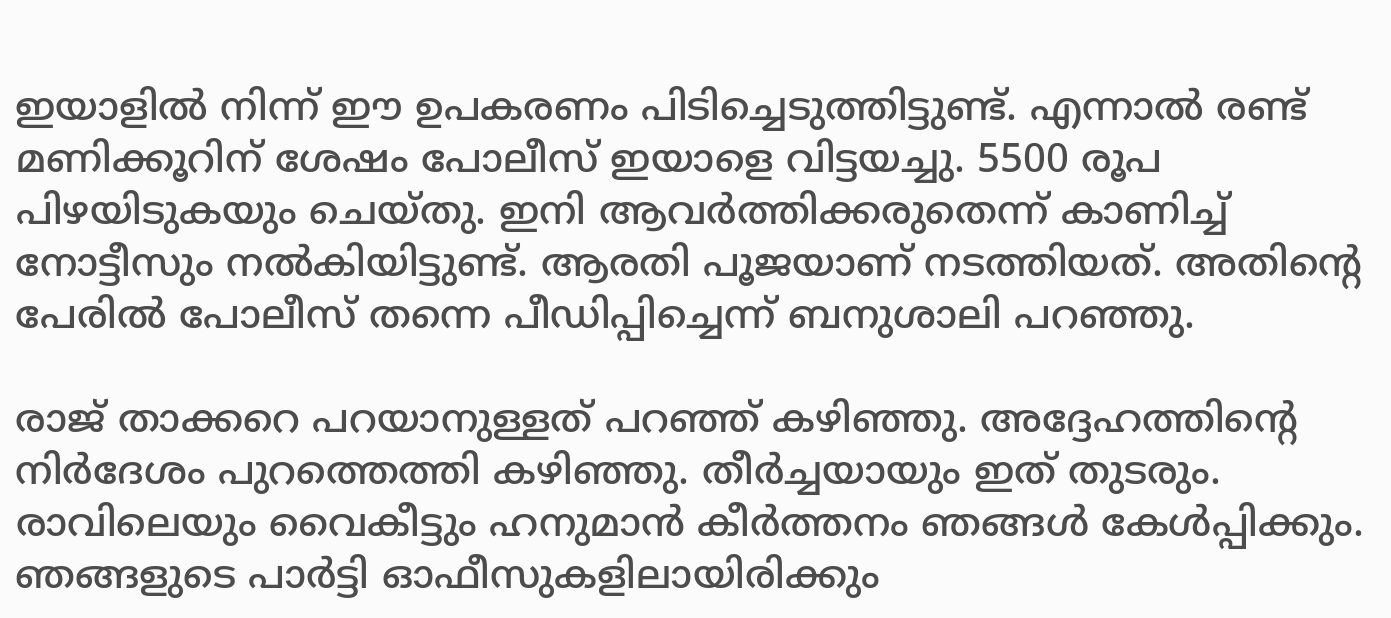ഇയാളില്‍ നിന്ന് ഈ ഉപകരണം പിടിച്ചെടുത്തിട്ടുണ്ട്. എന്നാല്‍ രണ്ട് മണിക്കൂറിന് ശേഷം പോലീസ് ഇയാളെ വിട്ടയച്ചു. 5500 രൂപ പിഴയിടുകയും ചെയ്തു. ഇനി ആവര്‍ത്തിക്കരുതെന്ന് കാണിച്ച് നോട്ടീസും നല്‍കിയിട്ടുണ്ട്. ആരതി പൂജയാണ് നടത്തിയത്. അതിന്റെ പേരില്‍ പോലീസ് തന്നെ പീഡിപ്പിച്ചെന്ന് ബനുശാലി പറഞ്ഞു.

രാജ് താക്കറെ പറയാനുള്ളത് പറഞ്ഞ് കഴിഞ്ഞു. അദ്ദേഹത്തിന്റെ നിര്‍ദേശം പുറത്തെത്തി കഴിഞ്ഞു. തീര്‍ച്ചയായും ഇത് തുടരും. രാവിലെയും വൈകീട്ടും ഹനുമാന്‍ കീര്‍ത്തനം ഞങ്ങള്‍ കേള്‍പ്പിക്കും. ഞങ്ങളുടെ പാര്‍ട്ടി ഓഫീസുകളിലായിരിക്കും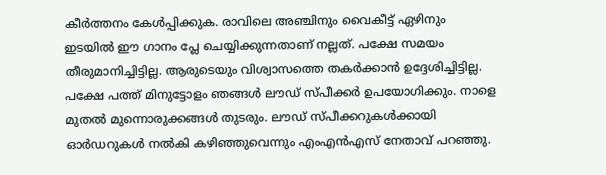കീര്‍ത്തനം കേള്‍പ്പിക്കുക. രാവിലെ അഞ്ചിനും വൈകീട്ട് ഏഴിനും ഇടയില്‍ ഈ ഗാനം പ്ലേ ചെയ്യിക്കുന്നതാണ് നല്ലത്. പക്ഷേ സമയം തീരുമാനിച്ചിട്ടില്ല. ആരുടെയും വിശ്വാസത്തെ തകര്‍ക്കാന്‍ ഉദ്ദേശിച്ചിട്ടില്ല. പക്ഷേ പത്ത് മിനുട്ടോളം ഞങ്ങള്‍ ലൗഡ് സ്പീക്കര്‍ ഉപയോഗിക്കും. നാളെ മുതല്‍ മുന്നൊരുക്കങ്ങള്‍ തുടരും. ലൗഡ് സ്പീക്കറുകള്‍ക്കായി ഓര്‍ഡറുകള്‍ നല്‍കി കഴിഞ്ഞുവെന്നും എംഎന്‍എസ് നേതാവ് പറഞ്ഞു.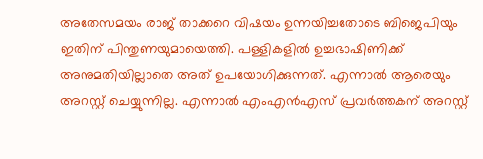അതേസമയം രാജ് താക്കറെ വിഷയം ഉന്നയിച്ചതോടെ ബിജെപിയും ഇതിന് പിന്തുണയുമായെത്തി. പള്ളികളില്‍ ഉച്ചഭാഷിണിക്ക് അനുമതിയില്ലാതെ അത് ഉപയോഗിക്കുന്നത്. എന്നാല്‍ ആരെയും അറസ്റ്റ് ചെയ്യുന്നില്ല. എന്നാല്‍ എംഎന്‍എസ് പ്രവര്‍ത്തകന് അറസ്റ്റ്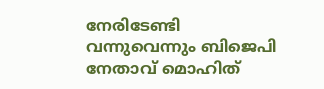നേരിടേണ്ടി വന്നുവെന്നും ബിജെപി നേതാവ് മൊഹിത്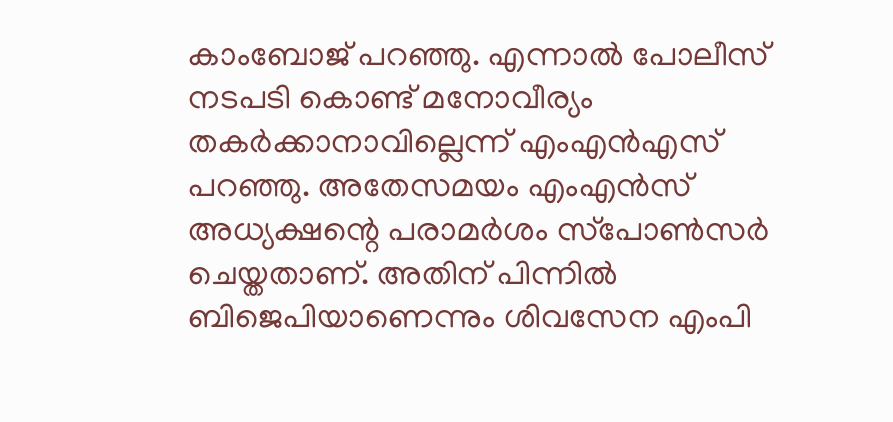കാംബോജ് പറഞ്ഞു. എന്നാല്‍ പോലീസ് നടപടി കൊണ്ട് മനോവീര്യം തകര്‍ക്കാനാവില്ലെന്ന് എംഎന്‍എസ് പറഞ്ഞു. അതേസമയം എംഎന്‍സ് അധ്യക്ഷന്റെ പരാമര്‍ശം സ്‌പോണ്‍സര്‍ ചെയ്തതാണ്. അതിന് പിന്നില്‍ ബിജെപിയാണെന്നും ശിവസേന എംപി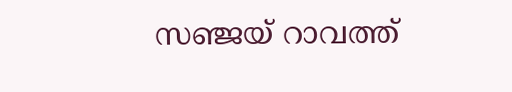സഞ്ജയ് റാവത്ത്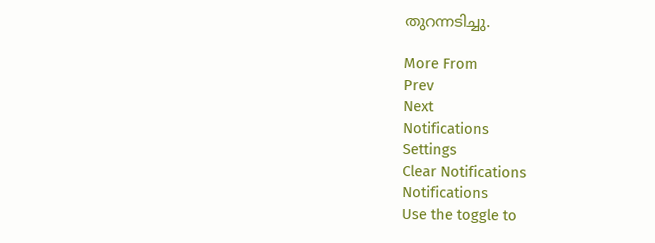തുറന്നടിച്ചു.

More From
Prev
Next
Notifications
Settings
Clear Notifications
Notifications
Use the toggle to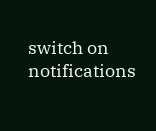switch on notifications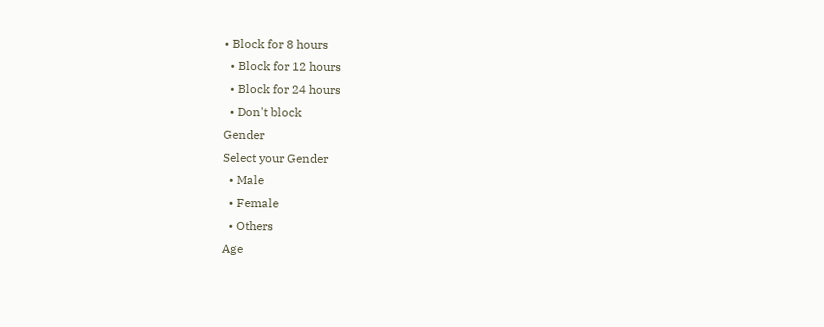• Block for 8 hours
  • Block for 12 hours
  • Block for 24 hours
  • Don't block
Gender
Select your Gender
  • Male
  • Female
  • Others
Age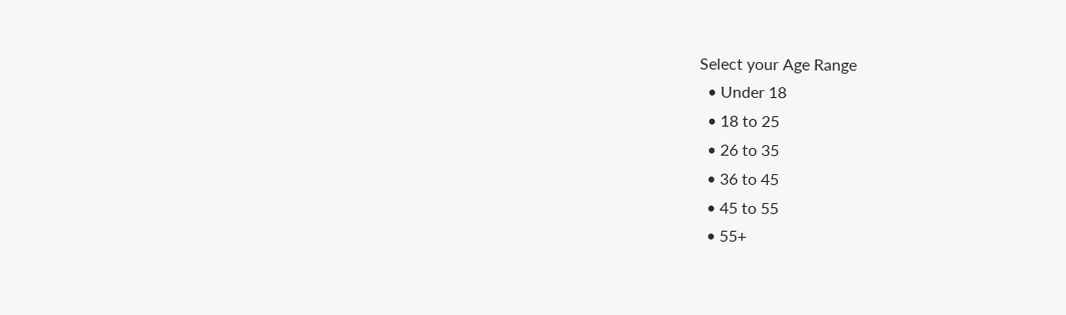Select your Age Range
  • Under 18
  • 18 to 25
  • 26 to 35
  • 36 to 45
  • 45 to 55
  • 55+